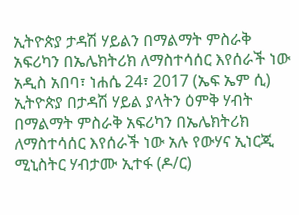ኢትዮጵያ ታዳሽ ሃይልን በማልማት ምስራቅ አፍሪካን በኤሌክትሪክ ለማስተሳሰር እየሰራች ነው
አዲስ አበባ፣ ነሐሴ 24፣ 2017 (ኤፍ ኤም ሲ) ኢትዮጵያ በታዳሽ ሃይል ያላትን ዕምቅ ሃብት በማልማት ምስራቅ አፍሪካን በኤሌክትሪክ ለማስተሳሰር እየሰራች ነው አሉ የውሃና ኢነርጂ ሚኒስትር ሃብታሙ ኢተፋ (ዶ/ር)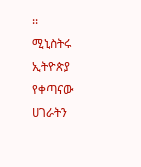፡፡
ሚኒስትሩ ኢትዮጵያ የቀጣናው ሀገራትን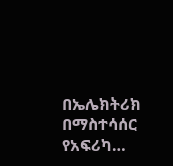በኤሌክትሪክ በማስተሳሰር የአፍሪካ…